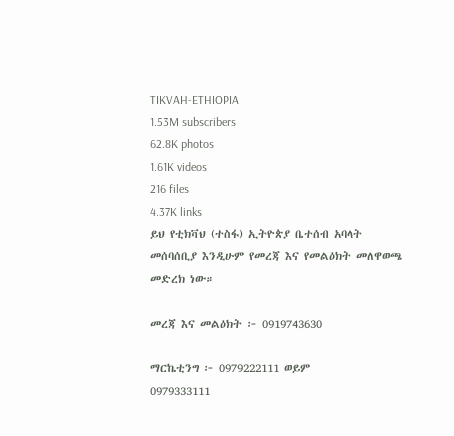TIKVAH-ETHIOPIA
1.53M subscribers
62.8K photos
1.61K videos
216 files
4.37K links
ይህ የቲክቫህ (ተስፋ) ኢትዮጵያ ቤተሰብ አባላት መሰባሰቢያ እንዲሁም የመረጃ እና የመልዕክት መለዋወጫ መድረክ ነው።

መረጃ እና መልዕክት ፦ 0919743630

ማርኬቲንግ ፦ 0979222111 ወይም
0979333111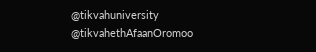@tikvahuniversity
@tikvahethAfaanOromoo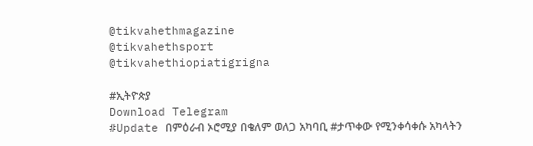@tikvahethmagazine
@tikvahethsport
@tikvahethiopiatigrigna

#ኢትዮጵያ
Download Telegram
#Update በምዕራብ ኦሮሚያ በቄለም ወለጋ አካባቢ #ታጥቀው የሚንቀሳቀሱ አካላትን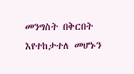መንግስት በቅርበት እየተከታተለ መሆኑን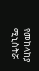የመከላከያ ሚኒስትሯ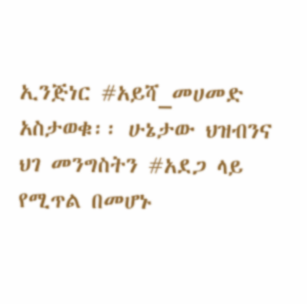ኢንጅነር #አይሻ_መሀመድ አስታወቁ፡፡ ሁኔታው ህዝብንና ህገ መንግስትን #አደጋ ላይ የሚጥል በመሆኑ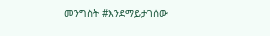መንግስት #እንደማይታገሰው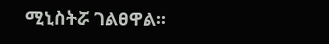ሚኒስትሯ ገልፀዋል፡፡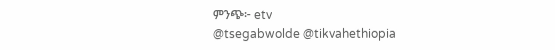ምንጭ፦ etv
@tsegabwolde @tikvahethiopia